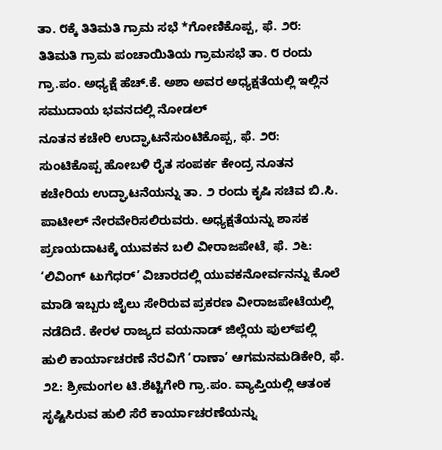ತಾ. ೮ಕ್ಕೆ ತಿತಿಮತಿ ಗ್ರಾಮ ಸಭೆ *ಗೋಣಿಕೊಪ್ಪ, ಫೆ. ೨೮: ತಿತಿಮತಿ ಗ್ರಾಮ ಪಂಚಾಯಿತಿಯ ಗ್ರಾಮಸಭೆ ತಾ. ೮ ರಂದು ಗ್ರಾ.ಪಂ. ಅಧ್ಯಕ್ಷೆ ಹೆಚ್.ಕೆ. ಅಶಾ ಅವರ ಅಧ್ಯಕ್ಷತೆಯಲ್ಲಿ ಇಲ್ಲಿನ ಸಮುದಾಯ ಭವನದಲ್ಲಿ ನೋಡಲ್
ನೂತನ ಕಚೇರಿ ಉದ್ಘಾಟನೆಸುಂಟಿಕೊಪ್ಪ, ಫೆ. ೨೮: ಸುಂಟಿಕೊಪ್ಪ ಹೋಬಳಿ ರೈತ ಸಂಪರ್ಕ ಕೇಂದ್ರ ನೂತನ ಕಚೇರಿಯ ಉದ್ಘಾಟನೆಯನ್ನು ತಾ. ೨ ರಂದು ಕೃಷಿ ಸಚಿವ ಬಿ.ಸಿ. ಪಾಟೀಲ್ ನೇರವೇರಿಸಲಿರುವರು. ಅಧ್ಯಕ್ಷತೆಯನ್ನು ಶಾಸಕ
ಪ್ರಣಯದಾಟಕ್ಕೆ ಯುವಕನ ಬಲಿ ವೀರಾಜಪೇಟೆ, ಫೆ. ೨೬: ‘ಲಿವಿಂಗ್ ಟುಗೆಧರ್’ ವಿಚಾರದಲ್ಲಿ ಯುವಕನೋರ್ವನನ್ನು ಕೊಲೆ ಮಾಡಿ ಇಬ್ಬರು ಜೈಲು ಸೇರಿರುವ ಪ್ರಕರಣ ವೀರಾಜಪೇಟೆಯಲ್ಲಿ ನಡೆದಿದೆ. ಕೇರಳ ರಾಜ್ಯದ ವಯನಾಡ್ ಜಿಲ್ಲೆಯ ಪುಲ್‌ಪಲ್ಲಿ
ಹುಲಿ ಕಾರ್ಯಾಚರಣೆ ನೆರವಿಗೆ ‘ರಾಣಾ’ ಆಗಮನಮಡಿಕೇರಿ, ಫೆ. ೨೭: ಶ್ರೀಮಂಗಲ ಟಿ.ಶೆಟ್ಟಿಗೇರಿ ಗ್ರಾ.ಪಂ. ವ್ಯಾಪ್ತಿಯಲ್ಲಿ ಆತಂಕ ಸೃಷ್ಟಿಸಿರುವ ಹುಲಿ ಸೆರೆ ಕಾರ್ಯಾಚರಣೆಯನ್ನು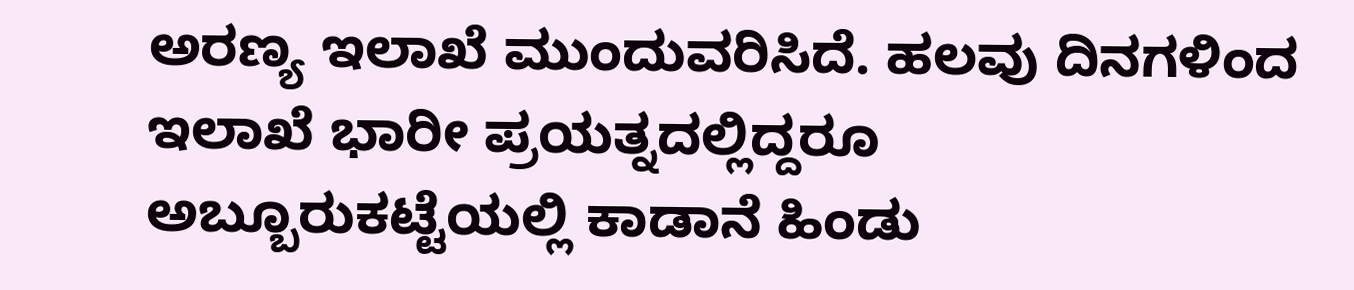ಅರಣ್ಯ ಇಲಾಖೆ ಮುಂದುವರಿಸಿದೆ. ಹಲವು ದಿನಗಳಿಂದ ಇಲಾಖೆ ಭಾರೀ ಪ್ರಯತ್ನದಲ್ಲಿದ್ದರೂ
ಅಬ್ಬೂರುಕಟ್ಟೆಯಲ್ಲಿ ಕಾಡಾನೆ ಹಿಂಡು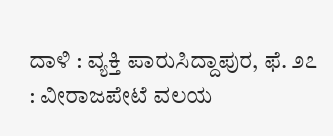ದಾಳಿ : ವ್ಯಕ್ತಿ ಪಾರುಸಿದ್ದಾಪುರ, ಫೆ. ೨೭ : ವೀರಾಜಪೇಟೆ ವಲಯ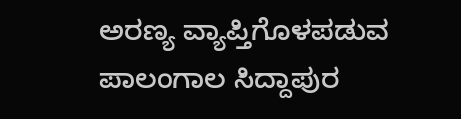ಅರಣ್ಯ ವ್ಯಾಪ್ತಿಗೊಳಪಡುವ ಪಾಲಂಗಾಲ ಸಿದ್ದಾಪುರ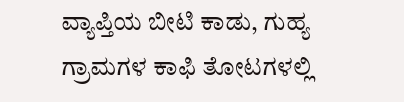ವ್ಯಾಪ್ತಿಯ ಬೀಟಿ ಕಾಡು, ಗುಹ್ಯ ಗ್ರಾಮಗಳ ಕಾಫಿ ತೋಟಗಳಲ್ಲಿ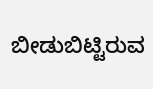ಬೀಡುಬಿಟ್ಟಿರುವ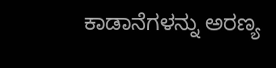ಕಾಡಾನೆಗಳನ್ನು ಅರಣ್ಯ